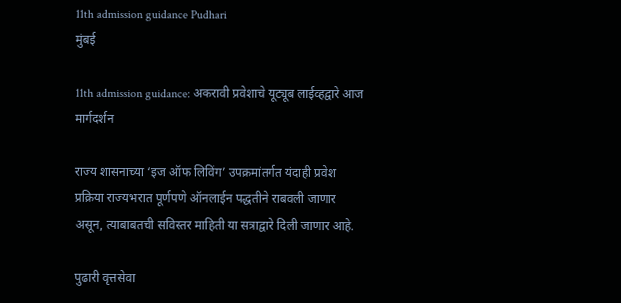11th admission guidance Pudhari
मुंबई

11th admission guidance: अकरावी प्रवेशाचे यूट्यूब लाईव्हद्वारे आज मार्गदर्शन

राज्य शासनाच्या ‌‘इज ऑफ लिविंग‌’ उपक्रमांतर्गत यंदाही प्रवेश प्रक्रिया राज्यभरात पूर्णपणे ऑनलाईन पद्धतीने राबवली जाणार असून, त्याबाबतची सविस्तर माहिती या सत्राद्वारे दिली जाणार आहे.

पुढारी वृत्तसेवा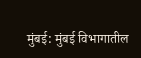मुंबई: मुंबई विभागातील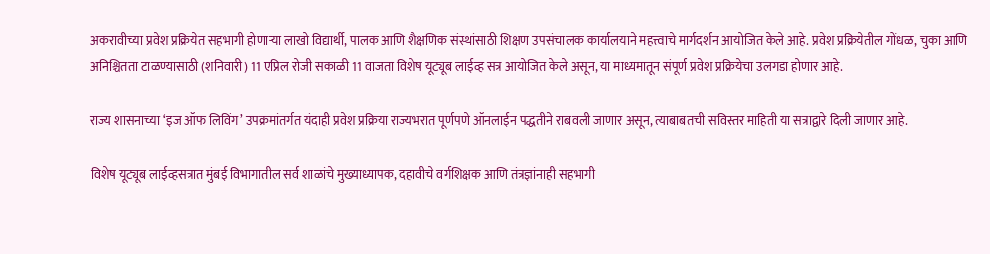अकरावीच्या प्रवेश प्रक्रियेत सहभागी होणाऱ्या लाखो विद्यार्थी, पालक आणि शैक्षणिक संस्थांसाठी शिक्षण उपसंचालक कार्यालयाने महत्त्वाचे मार्गदर्शन आयोजित केले आहे. प्रवेश प्रक्रियेतील गोंधळ, चुका आणि अनिश्चितता टाळण्यासाठी (शनिवारी) 11 एप्रिल रोजी सकाळी 11 वाजता विशेष यूट्यूब लाईव्ह सत्र आयोजित केले असून, या माध्यमातून संपूर्ण प्रवेश प्रक्रियेचा उलगडा होणार आहे.

राज्य शासनाच्या ‌‘इज ऑफ लिविंग‌’ उपक्रमांतर्गत यंदाही प्रवेश प्रक्रिया राज्यभरात पूर्णपणे ऑनलाईन पद्धतीने राबवली जाणार असून, त्याबाबतची सविस्तर माहिती या सत्राद्वारे दिली जाणार आहे.

विशेष यूट्यूब लाईव्हसत्रात मुंबई विभागातील सर्व शाळांचे मुख्याध्यापक, दहावीचे वर्गशिक्षक आणि तंत्रज्ञांनाही सहभागी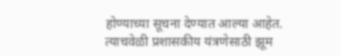होण्याच्या सूचना देण्यात आल्या आहेत. त्याचवेळी प्रशासकीय यंत्रणेसाठी झूम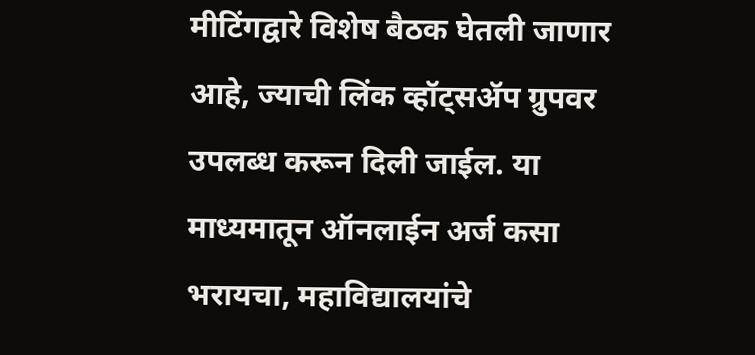मीटिंगद्वारे विशेष बैठक घेतली जाणार आहे, ज्याची लिंक व्हॉट्सॲप ग्रुपवर उपलब्ध करून दिली जाईल. या माध्यमातून ऑनलाईन अर्ज कसा भरायचा, महाविद्यालयांचे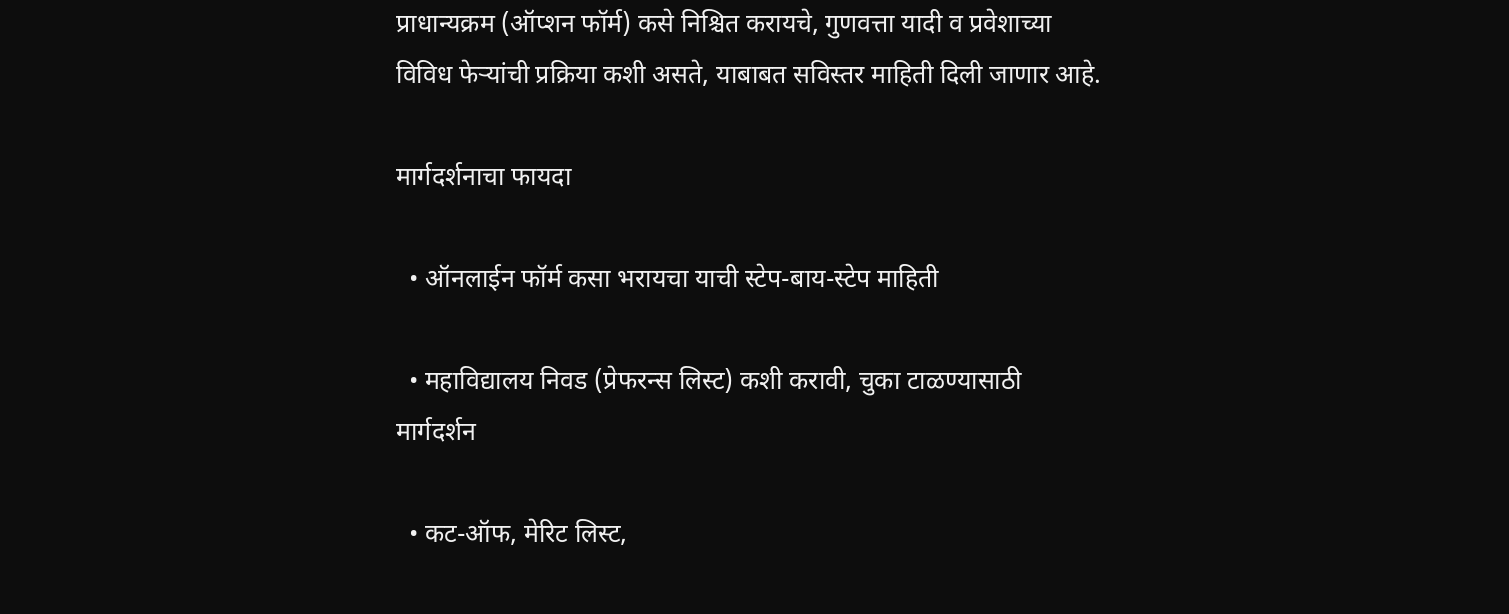प्राधान्यक्रम (ऑप्शन फॉर्म) कसे निश्चित करायचे, गुणवत्ता यादी व प्रवेशाच्या विविध फेऱ्यांची प्रक्रिया कशी असते, याबाबत सविस्तर माहिती दिली जाणार आहे.

मार्गदर्शनाचा फायदा

  • ऑनलाईन फॉर्म कसा भरायचा याची स्टेप-बाय-स्टेप माहिती

  • महाविद्यालय निवड (प्रेफरन्स लिस्ट) कशी करावी, चुका टाळण्यासाठी मार्गदर्शन

  • कट-ऑफ, मेरिट लिस्ट,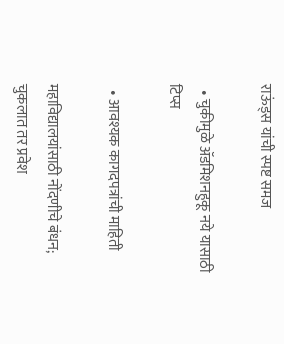राऊंड्स यांची स्पष्ट समज

  • चुकीमुळे ॲडमिशनहुकू नये यासाठी टिप्स

  • आवश्यक कागदपत्रांची माहिती

महाविद्यालयांसाठी नोंदणीचे बंधन; चुकलात तर प्रवेश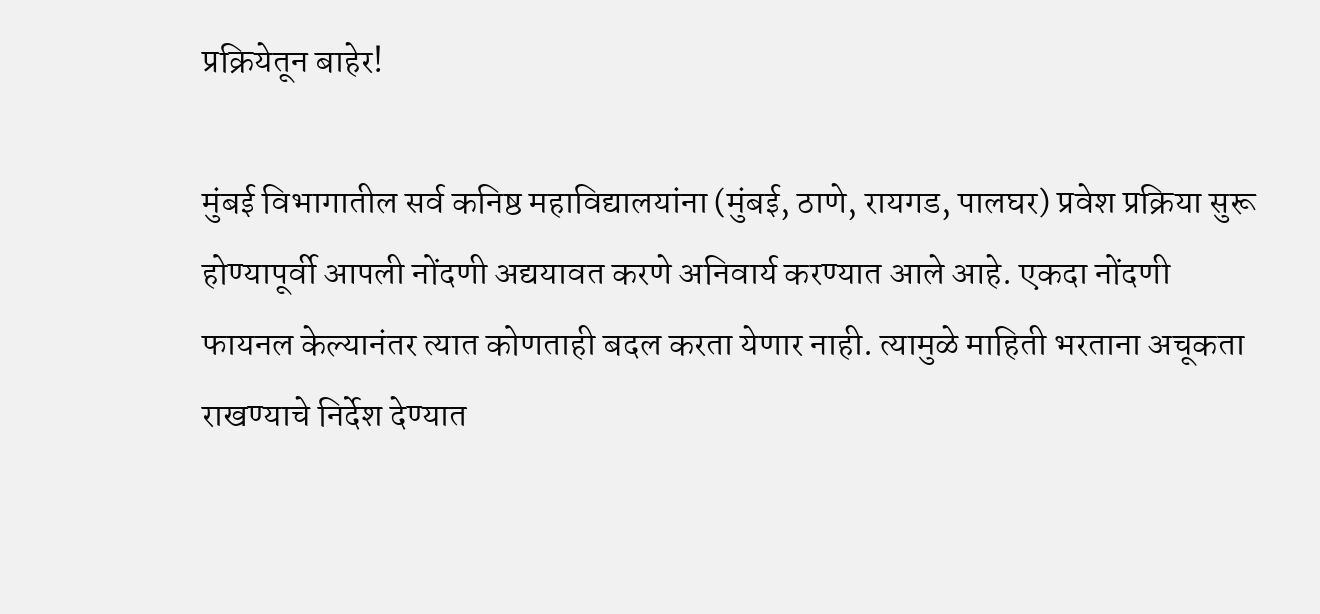प्रक्रियेतून बाहेर!

मुंबई विभागातील सर्व कनिष्ठ महाविद्यालयांना (मुंबई, ठाणे, रायगड, पालघर) प्रवेश प्रक्रिया सुरू होण्यापूर्वी आपली नोंदणी अद्ययावत करणे अनिवार्य करण्यात आले आहे. एकदा नोंदणी फायनल केल्यानंतर त्यात कोणताही बदल करता येणार नाही. त्यामुळे माहिती भरताना अचूकता राखण्याचे निर्देश देण्यात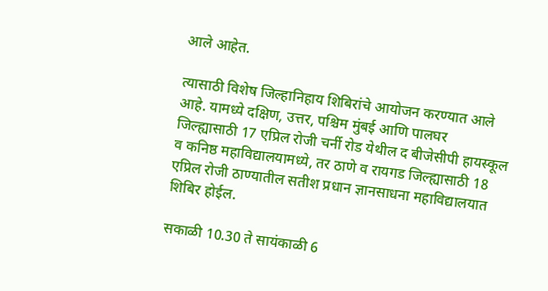आले आहेत.

त्यासाठी विशेष जिल्हानिहाय शिबिरांचे आयोजन करण्यात आले आहे. यामध्ये दक्षिण, उत्तर, पश्चिम मुंबई आणि पालघर जिल्ह्यासाठी 17 एप्रिल रोजी चर्नी रोड येथील द बीजेसीपी हायस्कूल व कनिष्ठ महाविद्यालयामध्ये, तर ठाणे व रायगड जिल्ह्यासाठी 18 एप्रिल रोजी ठाण्यातील सतीश प्रधान ज्ञानसाधना महाविद्यालयात शिबिर होईल.

सकाळी 10.30 ते सायंकाळी 6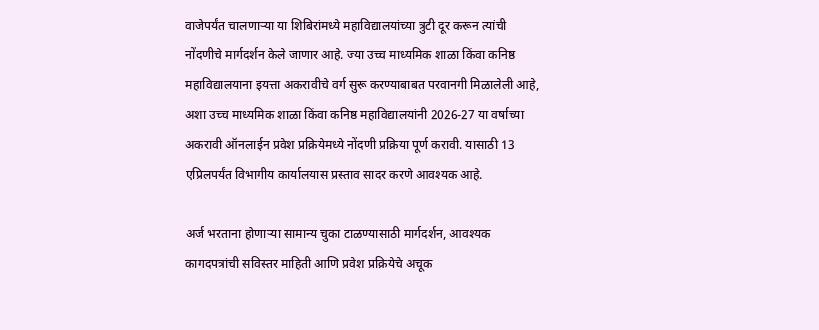वाजेपर्यंत चालणाऱ्या या शिबिरांमध्ये महाविद्यालयांच्या त्रुटी दूर करून त्यांची नोंदणीचे मार्गदर्शन केले जाणार आहे. ज्या उच्च माध्यमिक शाळा किंवा कनिष्ठ महाविद्यालयाना इयत्ता अकरावीचे वर्ग सुरू करण्याबाबत परवानगी मिळालेली आहे, अशा उच्च माध्यमिक शाळा किंवा कनिष्ठ महाविद्यालयांनी 2026-27 या वर्षाच्या अकरावी ऑनलाईन प्रवेश प्रक्रियेमध्ये नोंदणी प्रक्रिया पूर्ण करावी. यासाठी 13 एप्रिलपर्यंत विभागीय कार्यालयास प्रस्ताव सादर करणे आवश्यक आहे.

अर्ज भरताना होणाऱ्या सामान्य चुका टाळण्यासाठी मार्गदर्शन, आवश्यक कागदपत्रांची सविस्तर माहिती आणि प्रवेश प्रक्रियेचे अचूक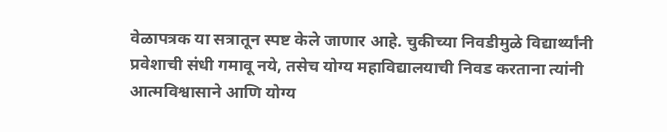वेळापत्रक या सत्रातून स्पष्ट केले जाणार आहे. चुकीच्या निवडीमुळे विद्यार्थ्यांनी प्रवेशाची संधी गमावू नये, तसेच योग्य महाविद्यालयाची निवड करताना त्यांनी आत्मविश्वासाने आणि योग्य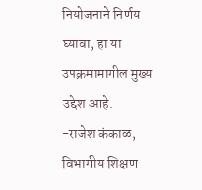नियोजनाने निर्णय घ्यावा, हा या उपक्रमामागील मुख्य उद्देश आहे.
-राजेश कंकाळ, विभागीय शिक्षण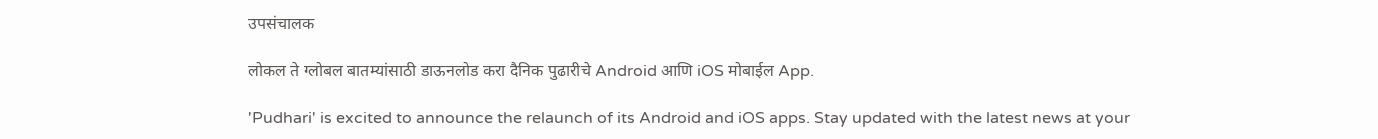उपसंचालक

लोकल ते ग्लोबल बातम्यांसाठी डाऊनलोड करा दैनिक पुढारीचे Android आणि iOS मोबाईल App.

'Pudhari' is excited to announce the relaunch of its Android and iOS apps. Stay updated with the latest news at your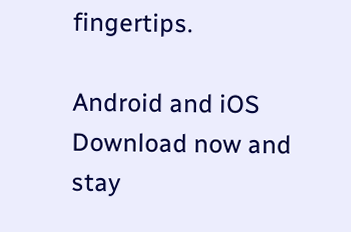fingertips.

Android and iOS Download now and stay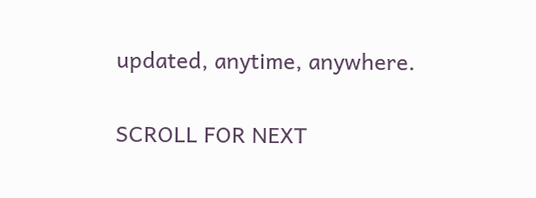updated, anytime, anywhere.

SCROLL FOR NEXT